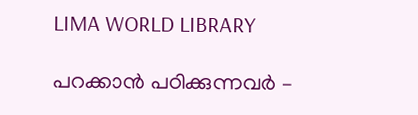LIMA WORLD LIBRARY

പറക്കാന്‍ പഠിക്കുന്നവര്‍ –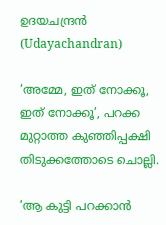ഉദയചന്ദ്രന്‍ (Udayachandran)

‘അമ്മേ, ഇത് നോക്കൂ, ഇത് നോക്കൂ’, പറക്ക മുറ്റാത്ത കുഞ്ഞിപ്പക്ഷി തിടുക്കത്തോടെ ചൊല്ലി.

‘ആ കുട്ടി പറക്കാന്‍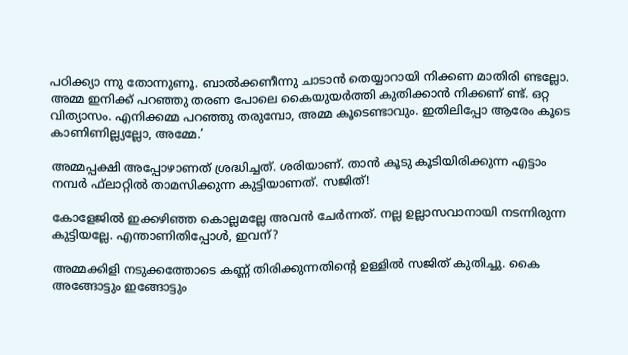പഠിക്ക്യാ ന്നു തോന്നുണൂ. ബാല്‍ക്കണീന്നു ചാടാന്‍ തെയ്യാറായി നിക്കണ മാതിരി ണ്ടല്ലോ. അമ്മ ഇനിക്ക് പറഞ്ഞു തരണ പോലെ കൈയുയര്‍ത്തി കുതിക്കാന്‍ നിക്കണ് ണ്ട്. ഒറ്റ വിത്യാസം. എനിക്കമ്മ പറഞ്ഞു തരുമ്പോ, അമ്മ കൂടെണ്ടാവും. ഇതിലിപ്പോ ആരേം കൂടെ കാണിണില്ല്യല്ലോ, അമ്മേ.’

അമ്മപ്പക്ഷി അപ്പോഴാണത് ശ്രദ്ധിച്ചത്. ശരിയാണ്. താന്‍ കൂടു കൂടിയിരിക്കുന്ന എട്ടാം നമ്പര്‍ ഫ്‌ലാറ്റില്‍ താമസിക്കുന്ന കുട്ടിയാണത്. സജിത്!

കോളേജില്‍ ഇക്കഴിഞ്ഞ കൊല്ലമല്ലേ അവന്‍ ചേര്‍ന്നത്. നല്ല ഉല്ലാസവാനായി നടന്നിരുന്ന കുട്ടിയല്ലേ. എന്താണിതിപ്പോള്‍, ഇവന്?

അമ്മക്കിളി നടുക്കത്തോടെ കണ്ണ് തിരിക്കുന്നതിന്റെ ഉള്ളില്‍ സജിത് കുതിച്ചു. കൈ അങ്ങോട്ടും ഇങ്ങോട്ടും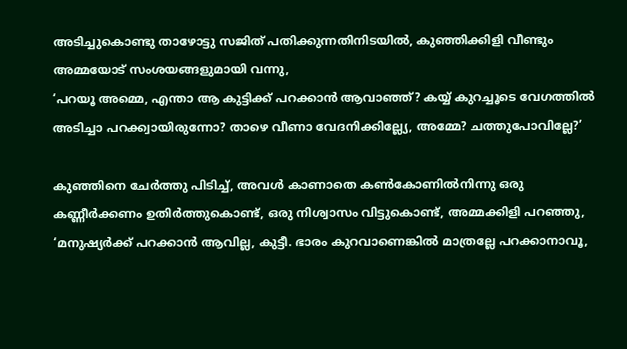അടിച്ചുകൊണ്ടു താഴോട്ടു സജിത് പതിക്കുന്നതിനിടയില്‍, കുഞ്ഞിക്കിളി വീണ്ടും അമ്മയോട് സംശയങ്ങളുമായി വന്നു,
‘പറയൂ അമ്മെ, എന്താ ആ കുട്ടിക്ക് പറക്കാന്‍ ആവാഞ്ഞ്? കയ്യ് കുറച്ചൂടെ വേഗത്തില്‍ അടിച്ചാ പറക്ക്വായിരുന്നോ? താഴെ വീണാ വേദനിക്കില്ല്യേ, അമ്മേ? ചത്തുപോവില്ലേ?’

കുഞ്ഞിനെ ചേര്‍ത്തു പിടിച്ച്, അവള്‍ കാണാതെ കണ്‍കോണില്‍നിന്നു ഒരു കണ്ണീര്‍ക്കണം ഉതിര്‍ത്തുകൊണ്ട്, ഒരു നിശ്വാസം വിട്ടുകൊണ്ട്, അമ്മക്കിളി പറഞ്ഞു,
‘മനുഷ്യര്‍ക്ക് പറക്കാന്‍ ആവില്ല, കുട്ടീ. ഭാരം കുറവാണെങ്കില്‍ മാത്രല്ലേ പറക്കാനാവൂ,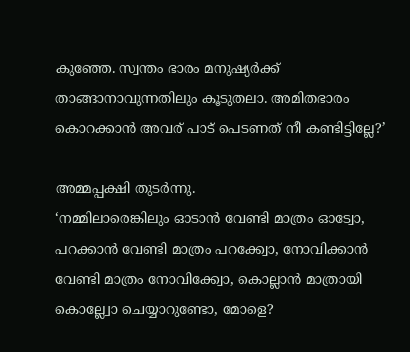കുഞ്ഞേ. സ്വന്തം ഭാരം മനുഷ്യര്‍ക്ക് താങ്ങാനാവുന്നതിലും കൂടുതലാ. അമിതഭാരം കൊറക്കാന്‍ അവര് പാട് പെടണത് നീ കണ്ടിട്ടില്ലേ?’

അമ്മപ്പക്ഷി തുടര്‍ന്നു.
‘നമ്മിലാരെങ്കിലും ഓടാന്‍ വേണ്ടി മാത്രം ഓട്വോ, പറക്കാന്‍ വേണ്ടി മാത്രം പറക്ക്വോ, നോവിക്കാന്‍ വേണ്ടി മാത്രം നോവിക്ക്വോ, കൊല്ലാന്‍ മാത്രായി കൊല്ല്വോ ചെയ്യാറുണ്ടോ, മോളെ?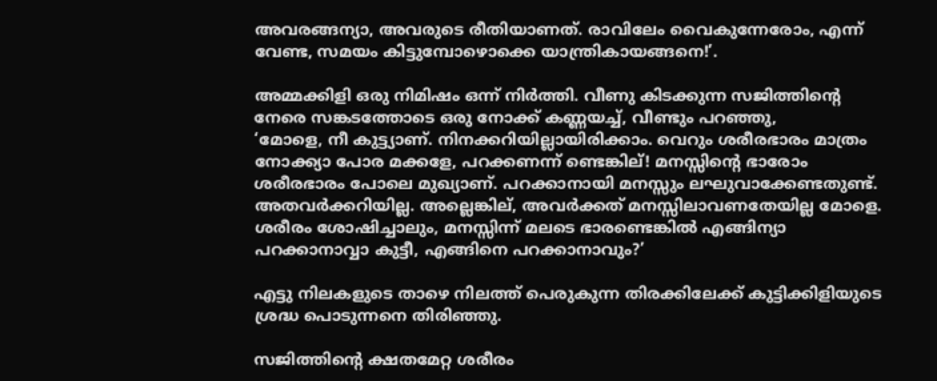അവരങ്ങന്യാ, അവരുടെ രീതിയാണത്. രാവിലേം വൈകുന്നേരോം, എന്ന് വേണ്ട, സമയം കിട്ടുമ്പോഴൊക്കെ യാന്ത്രികായങ്ങനെ!’.

അമ്മക്കിളി ഒരു നിമിഷം ഒന്ന് നിര്‍ത്തി. വീണു കിടക്കുന്ന സജിത്തിന്റെ നേരെ സങ്കടത്തോടെ ഒരു നോക്ക് കണ്ണയച്ച്, വീണ്ടും പറഞ്ഞു,
‘മോളെ, നീ കുട്ട്യാണ്. നിനക്കറിയില്ലായിരിക്കാം. വെറും ശരീരഭാരം മാത്രം നോക്ക്യാ പോര മക്കളേ, പറക്കണന്ന് ണ്ടെങ്കില്! മനസ്സിന്റെ ഭാരോം ശരീരഭാരം പോലെ മുഖ്യാണ്. പറക്കാനായി മനസ്സും ലഘുവാക്കേണ്ടതുണ്ട്. അതവര്‍ക്കറിയില്ല. അല്ലെങ്കില്, അവര്‍ക്കത് മനസ്സിലാവണതേയില്ല മോളെ. ശരീരം ശോഷിച്ചാലും, മനസ്സിന്ന് മലടെ ഭാരണ്ടെങ്കില്‍ എങ്ങിന്യാ പറക്കാനാവ്വാ കുട്ടീ, എങ്ങിനെ പറക്കാനാവും?’

എട്ടു നിലകളുടെ താഴെ നിലത്ത് പെരുകുന്ന തിരക്കിലേക്ക് കുട്ടിക്കിളിയുടെ ശ്രദ്ധ പൊടുന്നനെ തിരിഞ്ഞു.

സജിത്തിന്റെ ക്ഷതമേറ്റ ശരീരം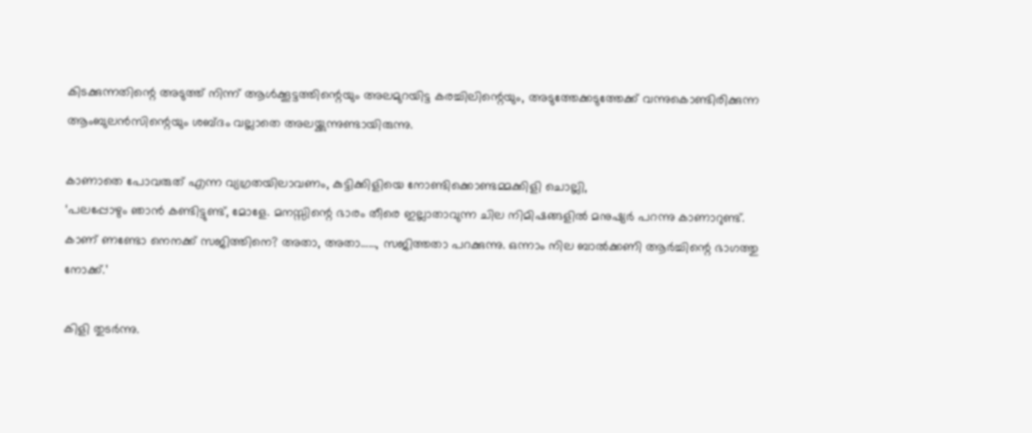കിടക്കുന്നതിന്റെ അടുത്ത് നിന്ന് ആള്‍ക്കൂട്ടത്തിന്റെയും അലമുറയിട്ട കരച്ചിലിന്റെയും, അടുത്തേക്കടുത്തേക്ക് വന്നുകൊണ്ടിരിക്കുന്ന ആംബുലന്‍സിന്റെയും ശബ്ദം വല്ലാതെ അലയ്ക്കുന്നുണ്ടായിരുന്നു.

കാണാതെ പോവരുത് എന്ന വ്യഗ്രതയിലാവണം, കുട്ടിക്കിളിയെ നോണ്ടിക്കൊണ്ടമ്മക്കിളി ചൊല്ലി,
‘പലപ്പോഴും ഞാന്‍ കണ്ടിട്ടുണ്ട്, മോളേ. മനസ്സിന്റെ ഭാരം തീരെ ഇല്ലാതാവുന്ന ചില നിമിഷങ്ങളില്‍ മനുഷ്യര്‍ പറന്നു കാണാറുണ്ട്.
കാണ് ണണ്ടോ നെനക്ക് സജിത്തിനെ? അതാ, അതാ……, സജിത്തതാ പറക്കുന്നു. ഒന്നാം നില ബാല്‍ക്കണി ആര്‍ച്ചിന്റെ ഭാഗത്തു നോക്ക്.’

കിളി തുടര്‍ന്നു.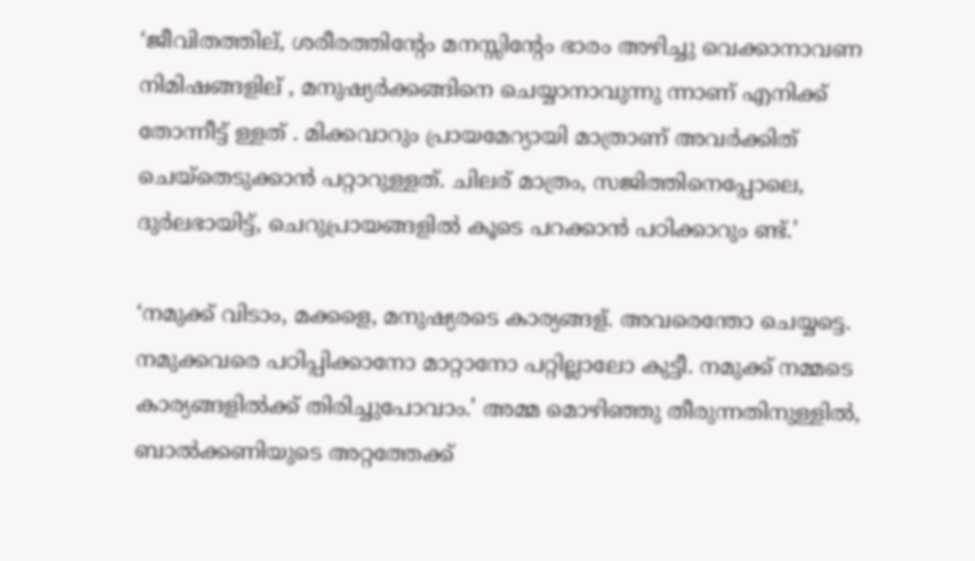‘ജീവിതത്തില്, ശരീരത്തിന്റേം മനസ്സിന്റേം ഭാരം അഴിച്ചു വെക്കാനാവണ നിമിഷങ്ങളില് , മനുഷ്യര്‍ക്കങ്ങിനെ ചെയ്യാനാവുന്നു ന്നാണ് എനിക്ക് തോന്നീട്ട് ള്ളത് . മിക്കവാറും പ്രായമേറ്യായി മാത്രാണ് അവര്‍ക്കിത് ചെയ്‌തെടുക്കാന്‍ പറ്റാറുള്ളത്. ചിലര് മാത്രം, സജിത്തിനെപ്പോലെ, ദുര്‍ലഭായിട്ട്, ചെറുപ്രായങ്ങളില്‍ കൂടെ പറക്കാന്‍ പഠിക്കാറും ണ്ട്.’

‘നമുക്ക് വിടാം, മക്കളെ, മനുഷ്യരടെ കാര്യങ്ങള്. അവരെന്തോ ചെയ്യട്ടെ. നമുക്കവരെ പഠിപ്പിക്കാനോ മാറ്റാനോ പറ്റില്ലാലോ കുട്ടീ. നമുക്ക് നമ്മടെ കാര്യങ്ങളില്‍ക്ക് തിരിച്ചുപോവാം.’ അമ്മ മൊഴിഞ്ഞു തീരുന്നതിനുള്ളില്‍, ബാല്‍ക്കണിയുടെ അറ്റത്തേക്ക്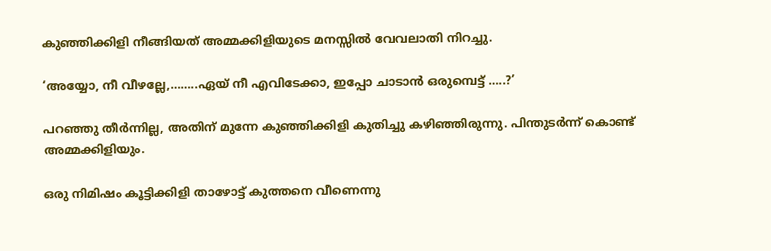കുഞ്ഞിക്കിളി നീങ്ങിയത് അമ്മക്കിളിയുടെ മനസ്സില്‍ വേവലാതി നിറച്ചു.

‘അയ്യോ, നീ വീഴല്ലേ,……..ഏയ് നീ എവിടേക്കാ, ഇപ്പോ ചാടാന്‍ ഒരുമ്പെട്ട് …..?’

പറഞ്ഞു തീര്‍ന്നില്ല, അതിന് മുന്നേ കുഞ്ഞിക്കിളി കുതിച്ചു കഴിഞ്ഞിരുന്നു. പിന്തുടര്‍ന്ന് കൊണ്ട് അമ്മക്കിളിയും.

ഒരു നിമിഷം കൂട്ടിക്കിളി താഴോട്ട് കുത്തനെ വീണെന്നു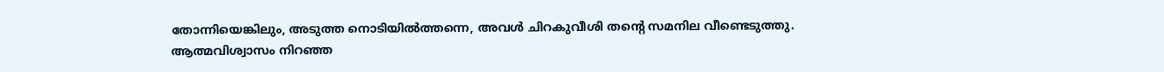തോന്നിയെങ്കിലും, അടുത്ത നൊടിയില്‍ത്തന്നെ, അവള്‍ ചിറകുവീശി തന്റെ സമനില വീണ്ടെടുത്തു. ആത്മവിശ്വാസം നിറഞ്ഞ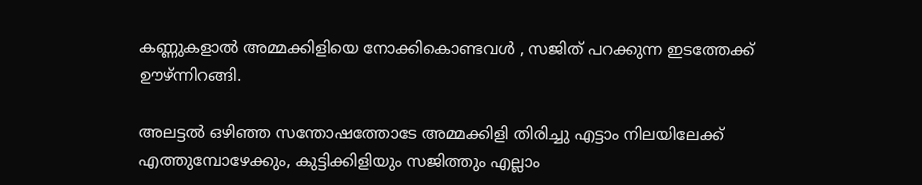കണ്ണുകളാല്‍ അമ്മക്കിളിയെ നോക്കികൊണ്ടവള്‍ , സജിത് പറക്കുന്ന ഇടത്തേക്ക് ഊഴ്ന്നിറങ്ങി.

അലട്ടല്‍ ഒഴിഞ്ഞ സന്തോഷത്തോടേ അമ്മക്കിളി തിരിച്ചു എട്ടാം നിലയിലേക്ക് എത്തുമ്പോഴേക്കും, കുട്ടിക്കിളിയും സജിത്തും എല്ലാം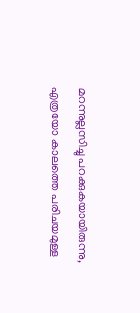മറന്നുല്ലസിച്ചു പറക്കുകയായിരുന്നു, എത്രയോ കാലത്തെ പരിചയമുള്ള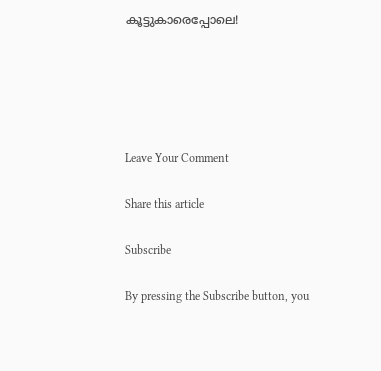കൂട്ടുകാരെപ്പോലെ!





Leave Your Comment

Share this article

Subscribe

By pressing the Subscribe button, you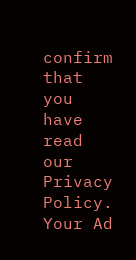confirm that you have read our Privacy Policy.
Your Ad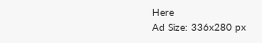Here
Ad Size: 336x280 px